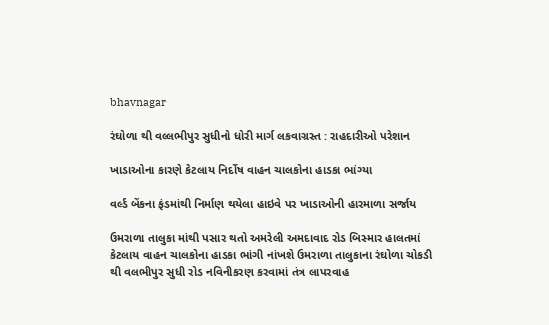bhavnagar

રંઘોળા થી વલ્લભીપુર સુધીનો ધોરી માર્ગ લકવાગ્રસ્ત : રાહદારીઓ પરેશાન

ખાડાઓના કારણે કેટલાય નિર્દોષ વાહન ચાલકોના હાડકા ભાંગ્યા

વર્લ્ડ બેંકના ફંડમાંથી નિર્માણ થયેલા હાઇવે પર ખાડાઓની હારમાળા સર્જાય

ઉમરાળા તાલુકા માંથી પસાર થતો અમરેલી અમદાવાદ રોડ બિસ્માર હાલતમાં કેટલાય વાહન ચાલકોના હાડકા ભાંગી નાંખશે ઉમરાળા તાલુકાના રંઘોળા ચોકડી થી વલભીપુર સુધી રોડ નવિનીકરણ કરવામાં તંત્ર લાપરવાહ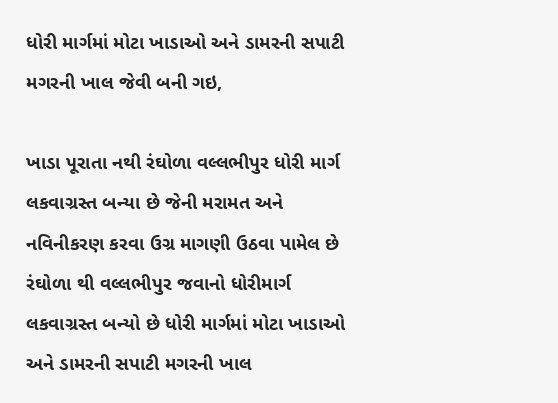ધોરી માર્ગમાં મોટા ખાડાઓ અને ડામરની સપાટી મગરની ખાલ જેવી બની ગઇ,

ખાડા પૂરાતા નથી રંઘોળા વલ્લભીપુર ધોરી માર્ગ લકવાગ્રસ્ત બન્યા છે જેની મરામત અને નવિનીકરણ કરવા ઉગ્ર માગણી ઉઠવા પામેલ છે રંઘોળા થી વલ્લભીપુર જવાનો ધોરીમાર્ગ લકવાગ્રસ્ત બન્યો છે ધોરી માર્ગમાં મોટા ખાડાઓ અને ડામરની સપાટી મગરની ખાલ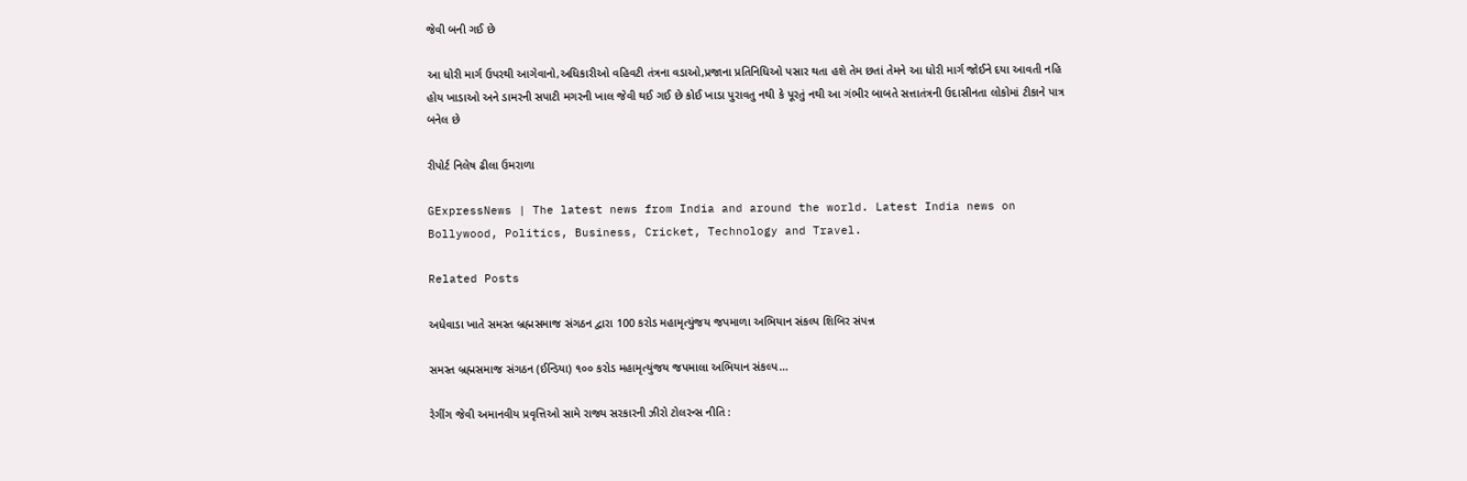જેવી બની ગઈ છે

આ ધોરી માર્ગ ઉપરથી આગેવાનો,અધિકારીઓ વહિવટી તંત્રના વડાઓ,પ્રજાના પ્રતિનિધિઓ પસાર થતા હશે તેમ છતાં તેમને આ ધોરી માર્ગ જોઈને દયા આવતી નહિ હોય ખાડાઓ અને ડામરની સપાટી મગરની ખાલ જેવી થઈ ગઈ છે કોઈ ખાડા પુરાવતુ નથી કે પૂરતું નથી આ ગંભીર બાબતે સત્તાતંત્રની ઉદાસીનતા લોકોમાં ટીકાને પાત્ર બનેલ છે

રીપોર્ટ નિલેષ ઢીલા ઉમરાળા

GExpressNews | The latest news from India and around the world. Latest India news on Bollywood, Politics, Business, Cricket, Technology and Travel.

Related Posts

અધેવાડા ખાતે સમસ્ત બ્રહ્મસમાજ સંગઠન દ્વારા 100 કરોડ મહામૃત્યુંજય જપમાળા અભિયાન સંકલ્પ શિબિર સંપન્ન

સમસ્ત બ્રહ્મસમાજ સંગઠન (ઈન્ડિયા) ૧૦૦ કરોડ મહામૃત્યુંજય જપમાલા અભિયાન સંકલ્પ…

રેગીંગ જેવી અમાનવીય પ્રવૃત્તિઓ સામે રાજ્ય સરકારની ઝીરો ટોલરન્સ નીતિ :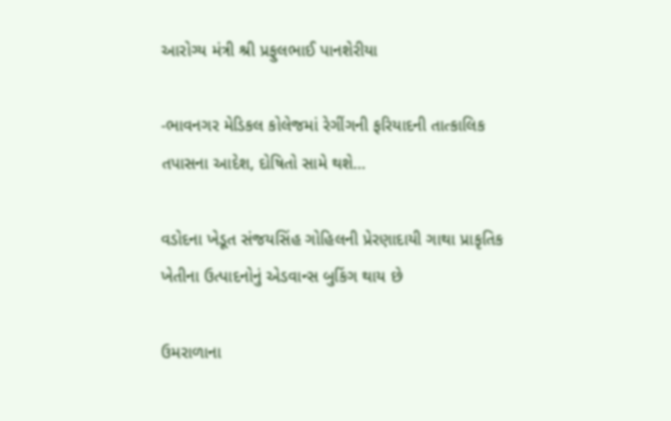આરોગ્ય મંત્રી શ્રી પ્રફુલભાઈ પાનશેરીયા

-ભાવનગર મેડિકલ કોલેજમાં રેગીંગની ફરિયાદની તાત્કાલિક તપાસના આદેશ, દોષિતો સામે થશે…

વડોદના ખેડૂત સંજયસિંહ ગોહિલની પ્રેરણાદાયી ગાથા પ્રાકૃતિક ખેતીના ઉત્પાદનોનું એડવાન્સ બુકિંગ થાય છે

ઉમરાળાના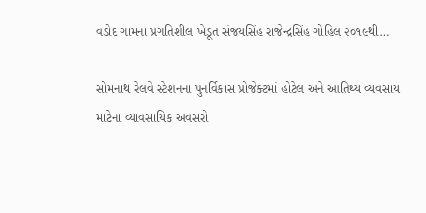વડોદ ગામના પ્રગતિશીલ ખેડૂત સંજયસિંહ રાજેન્દ્રસિંહ ગોહિલ ૨૦૧૯થી…

સોમનાથ રેલવે સ્ટેશનના પુનર્વિકાસ પ્રોજેક્ટમાં હોટેલ અને આતિથ્ય વ્યવસાય માટેના વ્યાવસાયિક અવસરો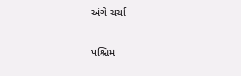અંગે ચર્ચા

પશ્ચિમ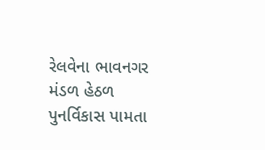રેલવેના ભાવનગર મંડળ હેઠળ પુનર્વિકાસ પામતા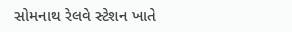સોમનાથ રેલવે સ્ટેશન ખાતે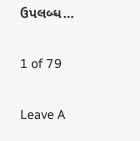ઉપલબ્ધ…

1 of 79

Leave A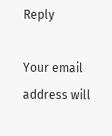Reply

Your email address will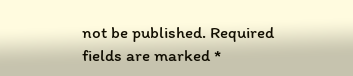not be published. Required fields are marked *